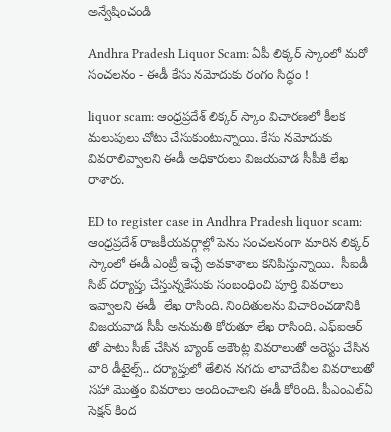అన్వేషించండి

Andhra Pradesh Liquor Scam: ఏపీ లిక్కర్ స్కాంలో మరో సంచలనం - ఈడీ కేసు నమోదుకు రంగం సిద్ధం !

liquor scam: ఆంధ్రప్రదేశ్ లిక్కర్ స్కాం విచారణలో కీలక మలుపులు చోటు చేసుకుంటున్నాయి. కేసు నమోదుకు వివరాలివ్వాలని ఈడీ అధికారులు విజయవాడ సీపీకి లేఖ రాశారు.

ED to register case in Andhra Pradesh liquor scam: ఆంధ్రప్రదేశ్ రాజకీయవర్గాల్లో పెను సంచలనంగా మారిన లిక్కర్ స్కాంలో ఈడీ ఎంట్రీ ఇచ్చే అవకాశాలు కనిపిస్తున్నాయి.  సీఐడీ సిట్ దర్యాప్తు చేస్తున్నకేసుకు సంబంధించి పూర్తి వివరాలు ఇవ్వాలని ఈడీ  లేఖ రాసింది. నిందితులను విచారించడానికి విజయవాడ సీపీ అనుమతి కోరుతూ లేఖ రాసింది. ఎఫ్ఐఆర్ తో పాటు సీజ్ చేసిన బ్యాంక్ అకౌంట్ల వివరాలుతో అరెస్టు చేసిన వారి డీటైల్స్.. దర్యాప్తులో తేలిన నగదు లావాదేవీల వివరాలుతో సహా మొత్తం వివరాలు అందించాలని ఈడీ కోరింది. పీఎంఎల్ఏ  సెక్షన్ కింద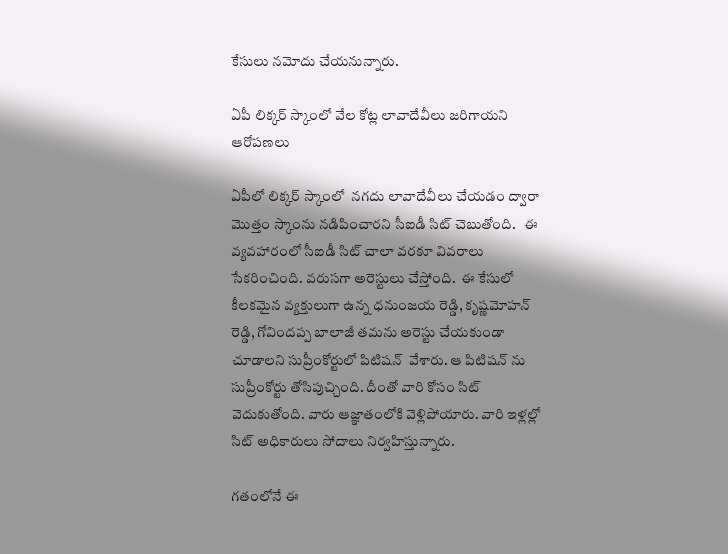కేసులు నమోదు చేయనున్నారు.

ఏపీ లిక్కర్ స్కాంలో వేల కోట్ల లావాదేవీలు జరిగాయని ఆరోపణలు

ఏపీలో లిక్కర్ స్కాంలో  నగదు లావాదేవీలు చేయడం ద్వారా మొత్తం స్కాంను నడిపించారని సీఐడీ సిట్ చెబుతోంది.   ఈ వ్యవహారంలో సీఐడీ సిట్ చాలా వరకూ వివరాలు సేకరించింది. వరుసగా అరెస్టులు చేస్తోంది.  ఈ కేసులో కీలకమైన వ్యక్తులుగా ఉన్న ధనుంజయ రెడ్డి, కృష్ణమోహన్ రెడ్డి, గోవిందప్ప బాలాజీ తమను అరెస్టు చేయకుండా చూడాలని సుప్రీంకోర్టులో పిటిషన్  వేశారు. ఆ పిటిషన్ ను సుప్రీంకోర్టు తోసిపుచ్చింది. దీంతో వారి కోసం సిట్ వెదుకుతోంది. వారు ఆజ్ఞాతంలోకి వెళ్లిపోయారు. వారి ఇళ్లల్లో సిట్ అధికారులు సోదాలు నిర్వహిస్తున్నారు.

గతంలోనే ఈ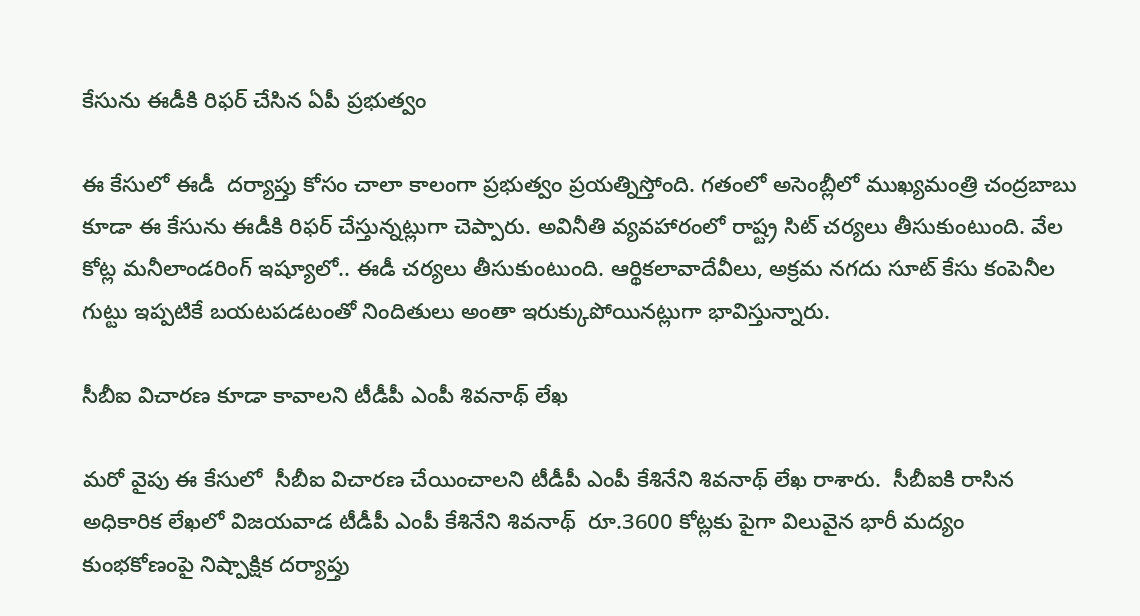కేసును ఈడీకి రిఫర్ చేసిన ఏపీ ప్రభుత్వం

ఈ కేసులో ఈడీ  దర్యాప్తు కోసం చాలా కాలంగా ప్రభుత్వం ప్రయత్నిస్తోంది. గతంలో అసెంబ్లీలో ముఖ్యమంత్రి చంద్రబాబు కూడా ఈ కేసును ఈడీకి రిఫర్ చేస్తున్నట్లుగా చెప్పారు. అవినీతి వ్యవహారంలో రాష్ట్ర సిట్ చర్యలు తీసుకుంటుంది. వేల కోట్ల మనీలాండరింగ్ ఇష్యూలో.. ఈడీ చర్యలు తీసుకుంటుంది. ఆర్థికలావాదేవీలు, అక్రమ నగదు సూట్ కేసు కంపెనీల  గుట్టు ఇప్పటికే బయటపడటంతో నిందితులు అంతా ఇరుక్కుపోయినట్లుగా భావిస్తున్నారు.

సీబీఐ విచారణ కూడా కావాలని టీడీపీ ఎంపీ శివనాథ్ లేఖ

మరో వైపు ఈ కేసులో  సీబీఐ విచారణ చేయించాలని టీడీపీ ఎంపీ కేశినేని శివనాథ్ లేఖ రాశారు.  సీబీఐకి రాసిన అధికారిక లేఖలో విజయవాడ టీడీపీ ఎంపీ కేశినేని శివనాథ్  రూ.3600 కోట్లకు పైగా విలువైన భారీ మద్యం కుంభకోణంపై నిష్పాక్షిక దర్యాప్తు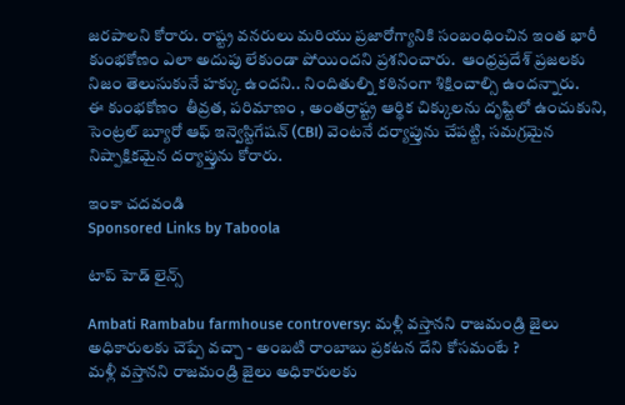జరపాలని కోరారు. రాష్ట్ర వనరులు మరియు ప్రజారోగ్యానికి సంబంధించిన ఇంత భారీ కుంభకోణం ఎలా అదుపు లేకుండా పోయిందని ప్రశనించారు.  ఆంధ్రప్రదేశ్ ప్రజలకు నిజం తెలుసుకునే హక్కు ఉందని.. నిందితుల్ని కఠినంగా శిక్షించాల్సి ఉందన్నారు.
ఈ కుంభకోణం  తీవ్రత, పరిమాణం , అంతర్రాష్ట్ర ఆర్థిక చిక్కులను దృష్టిలో ఉంచుకుని, సెంట్రల్ బ్యూరో ఆఫ్ ఇన్వెస్టిగేషన్ (CBI) వెంటనే దర్యాప్తును చేపట్టి, సమగ్రమైన  నిష్పాక్షికమైన దర్యాప్తును కోరారు.

ఇంకా చదవండి
Sponsored Links by Taboola

టాప్ హెడ్ లైన్స్

Ambati Rambabu farmhouse controversy: మళ్లీ వస్తానని రాజమండ్రి జైలు అధికారులకు చెప్పే వచ్చా - అంబటి రాంబాబు ప్రకటన దేని కోసమంటే ?
మళ్లీ వస్తానని రాజమండ్రి జైలు అధికారులకు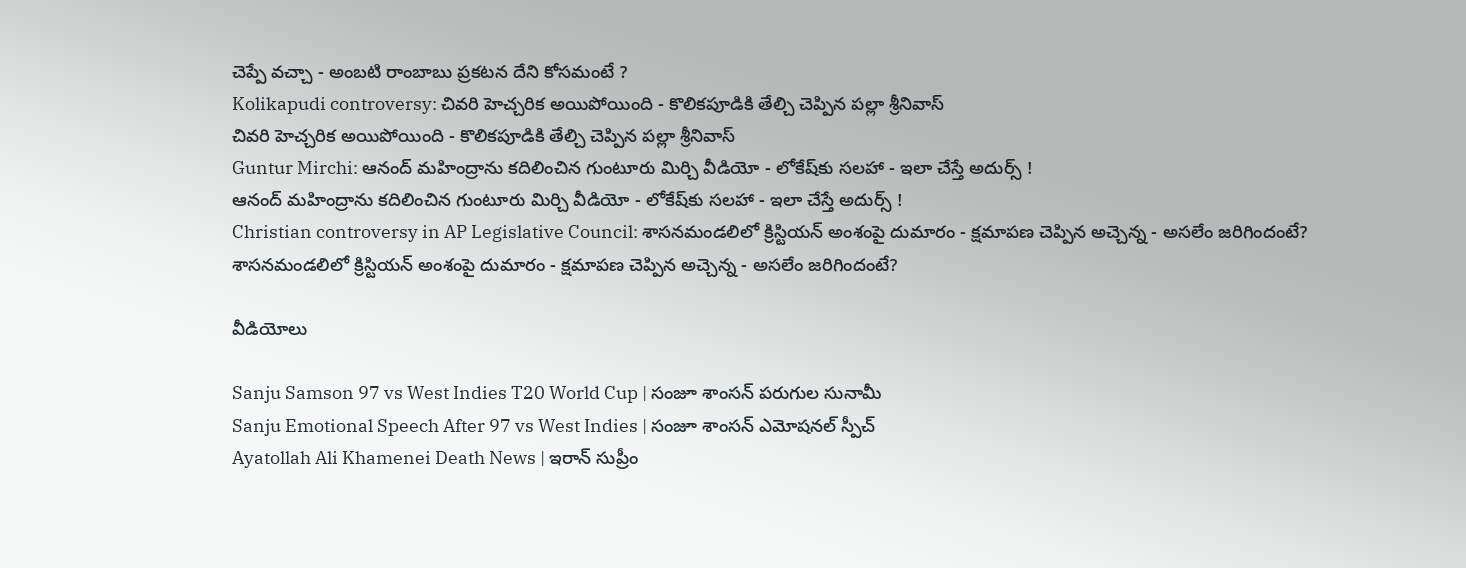చెప్పే వచ్చా - అంబటి రాంబాబు ప్రకటన దేని కోసమంటే ?
Kolikapudi controversy: చివరి హెచ్చరిక అయిపోయింది - కొలికపూడికి తేల్చి చెప్పిన పల్లా శ్రీనివాస్
చివరి హెచ్చరిక అయిపోయింది - కొలికపూడికి తేల్చి చెప్పిన పల్లా శ్రీనివాస్
Guntur Mirchi: ఆనంద్ మహింద్రాను కదిలించిన గుంటూరు మిర్చి వీడియో - లోకేష్‌కు సలహా - ఇలా చేస్తే అదుర్స్ !
ఆనంద్ మహింద్రాను కదిలించిన గుంటూరు మిర్చి వీడియో - లోకేష్‌కు సలహా - ఇలా చేస్తే అదుర్స్ !
Christian controversy in AP Legislative Council: శాసనమండలిలో క్రిస్టియన్ అంశంపై దుమారం - క్షమాపణ చెప్పిన అచ్చెన్న - అసలేం జరిగిందంటే?
శాసనమండలిలో క్రిస్టియన్ అంశంపై దుమారం - క్షమాపణ చెప్పిన అచ్చెన్న - అసలేం జరిగిందంటే?

వీడియోలు

Sanju Samson 97 vs West Indies T20 World Cup | సంజూ శాంసన్ పరుగుల సునామీ
Sanju Emotional Speech After 97 vs West Indies | సంజూ శాంసన్ ఎమోషనల్ స్పీచ్
Ayatollah Ali Khamenei Death News | ఇరాన్ సుప్రీం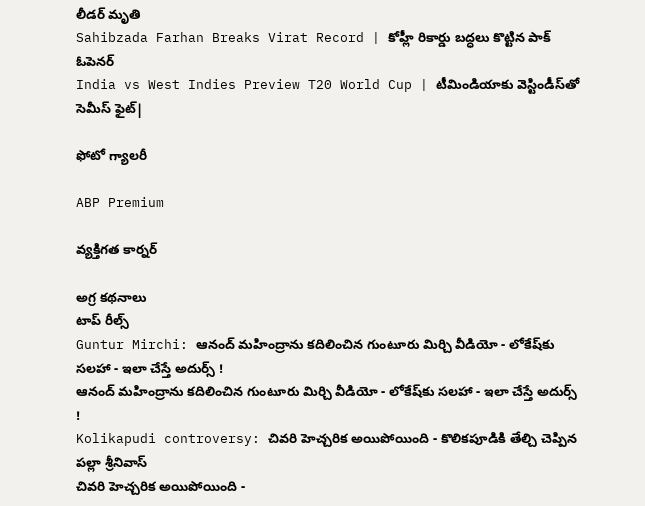లీడర్ మృతి
Sahibzada Farhan Breaks Virat Record | కోహ్లీ రికార్డు బద్ధలు కొట్టిన పాక్ ఓపెనర్
India vs West Indies Preview T20 World Cup | టీమిండియాకు వెస్టిండీస్‌తో సెమీస్ ఫైట్|

ఫోటో గ్యాలరీ

ABP Premium

వ్యక్తిగత కార్నర్

అగ్ర కథనాలు
టాప్ రీల్స్
Guntur Mirchi: ఆనంద్ మహింద్రాను కదిలించిన గుంటూరు మిర్చి వీడియో - లోకేష్‌కు సలహా - ఇలా చేస్తే అదుర్స్ !
ఆనంద్ మహింద్రాను కదిలించిన గుంటూరు మిర్చి వీడియో - లోకేష్‌కు సలహా - ఇలా చేస్తే అదుర్స్ !
Kolikapudi controversy: చివరి హెచ్చరిక అయిపోయింది - కొలికపూడికి తేల్చి చెప్పిన పల్లా శ్రీనివాస్
చివరి హెచ్చరిక అయిపోయింది -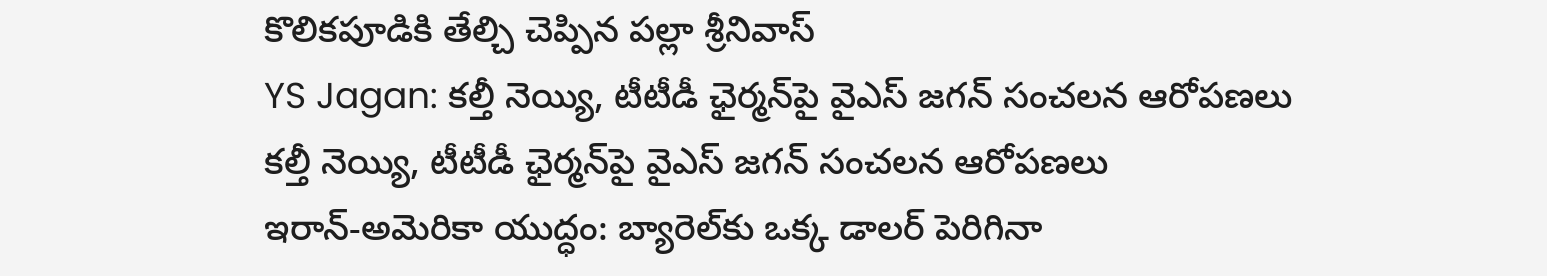కొలికపూడికి తేల్చి చెప్పిన పల్లా శ్రీనివాస్
YS Jagan: కల్తీ నెయ్యి, టీటీడీ ఛైర్మన్‌పై వైఎస్ జగన్ సంచలన ఆరోపణలు
కల్తీ నెయ్యి, టీటీడీ ఛైర్మన్‌పై వైఎస్ జగన్ సంచలన ఆరోపణలు
ఇరాన్‌-అమెరికా యుద్ధం: బ్యారెల్‌కు ఒక్క డాలర్‌ పెరిగినా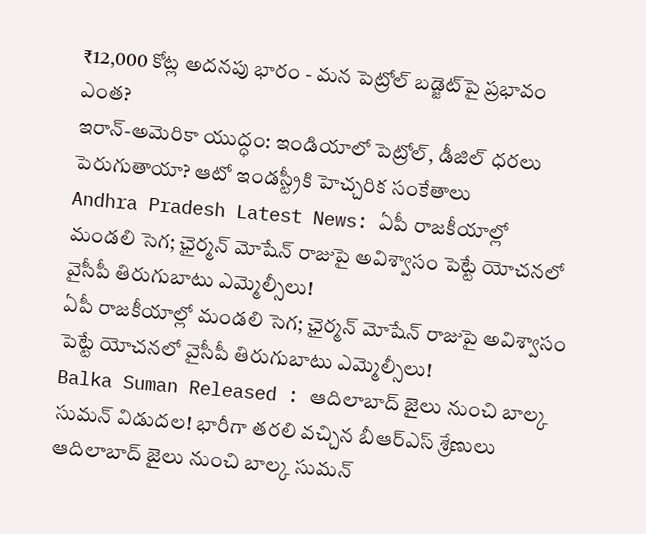₹12,000 కోట్ల అదనపు భారం - మన పెట్రోల్‌ బడ్జెట్‌పై ప్రభావం ఎంత?
ఇరాన్‌-అమెరికా యుద్ధం: ఇండియాలో పెట్రోల్, డీజిల్‌ ధరలు పెరుగుతాయా? ఆటో ఇండస్ట్రీకి హెచ్చరిక సంకేతాలు
Andhra Pradesh Latest News: ఏపీ రాజకీయాల్లో మండలి సెగ; ఛైర్మన్‌ మోషేన్‌ రాజుపై అవిశ్వాసం పెట్టే యోచనలో వైసీపీ తిరుగుబాటు ఎమ్మెల్సీలు!
ఏపీ రాజకీయాల్లో మండలి సెగ; ఛైర్మన్‌ మోషేన్‌ రాజుపై అవిశ్వాసం పెట్టే యోచనలో వైసీపీ తిరుగుబాటు ఎమ్మెల్సీలు!
Balka Suman Released : ఆదిలాబాద్ జైలు నుంచి బాల్క సుమన్ విడుదల! భారీగా తరలి వచ్చిన బీఆర్‌ఎస్‌ శ్రేణులు
ఆదిలాబాద్ జైలు నుంచి బాల్క సుమన్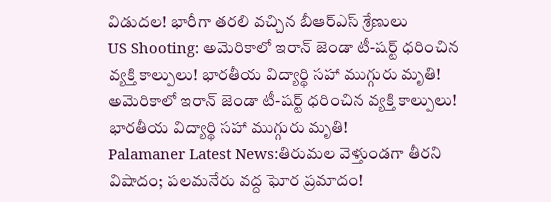విడుదల! భారీగా తరలి వచ్చిన బీఆర్‌ఎస్‌ శ్రేణులు
US Shooting: అమెరికాలో ఇరాన్ జెండా టీ-షర్ట్ ధరించిన వ్యక్తి కాల్పులు! భారతీయ విద్యార్థి సహా ముగ్గురు మృతి!
అమెరికాలో ఇరాన్ జెండా టీ-షర్ట్ ధరించిన వ్యక్తి కాల్పులు! భారతీయ విద్యార్థి సహా ముగ్గురు మృతి!
Palamaner Latest News:తిరుమల వెళ్తుండగా తీరని విషాదం; పలమనేరు వద్ద ఘోర ప్రమాదం!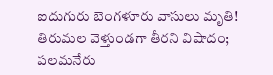ఐదుగురు బెంగళూరు వాసులు మృతి!
తిరుమల వెళ్తుండగా తీరని విషాదం; పలమనేరు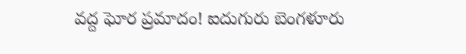వద్ద ఘోర ప్రమాదం! ఐదుగురు బెంగళూరు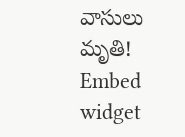వాసులు మృతి!
Embed widget